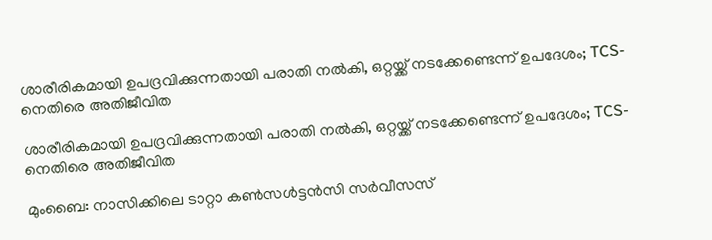ശാരീരികമായി ഉപദ്രവിക്കുന്നതായി പരാതി നൽകി, ഒറ്റയ്ക്ക് നടക്കേണ്ടെന്ന് ഉപദേശം; TCS-നെതിരെ അതിജീവിത

ശാരീരികമായി ഉപദ്രവിക്കുന്നതായി പരാതി നൽകി, ഒറ്റയ്ക്ക് നടക്കേണ്ടെന്ന് ഉപദേശം; TCS-നെതിരെ അതിജീവിത

മുംബൈ: നാസിക്കിലെ ടാറ്റാ കൺസൾട്ടൻസി സർവീസസ്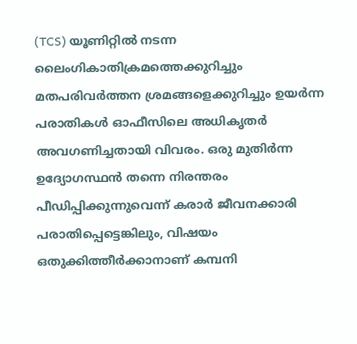(TCS) യൂണിറ്റിൽ നടന്ന ലൈംഗികാതിക്രമത്തെക്കുറിച്ചും മതപരിവർത്തന ശ്രമങ്ങളെക്കുറിച്ചും ഉയർന്ന പരാതികൾ ഓഫീസിലെ അധികൃതർ അവഗണിച്ചതായി വിവരം. ഒരു മുതിർന്ന ഉദ്യോഗസ്ഥൻ തന്നെ നിരന്തരം പീഡിപ്പിക്കുന്നുവെന്ന് കരാർ ജീവനക്കാരി പരാതിപ്പെട്ടെങ്കിലും, വിഷയം ഒതുക്കിത്തീർക്കാനാണ് കമ്പനി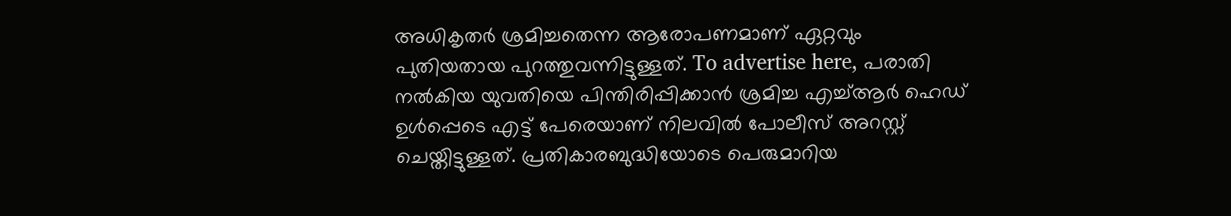അധികൃതർ ശ്രമിച്ചതെന്ന ആരോപണമാണ് ഏറ്റവും പുതിയതായ പുറത്തുവന്നിട്ടുള്ളത്. To advertise here, പരാതി നൽകിയ യുവതിയെ പിന്തിരിപ്പിക്കാൻ ശ്രമിച്ച എച്ച്ആർ ഹെഡ് ഉൾപ്പെടെ എട്ട് പേരെയാണ് നിലവിൽ പോലീസ് അറസ്റ്റ് ചെയ്തിട്ടുള്ളത്. പ്രതികാരബുദ്ധിയോടെ പെരുമാറിയ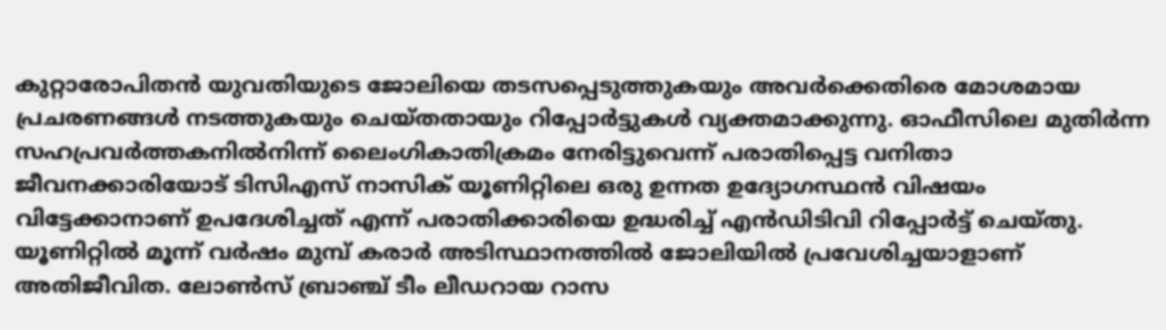കുറ്റാരോപിതൻ യുവതിയുടെ ജോലിയെ തടസപ്പെടുത്തുകയും അവർക്കെതിരെ മോശമായ പ്രചരണങ്ങൾ നടത്തുകയും ചെയ്തതായും റിപ്പോർട്ടുകൾ വ്യക്തമാക്കുന്നു. ഓഫീസിലെ മുതിർന്ന സഹപ്രവർത്തകനിൽനിന്ന് ലൈംഗികാതിക്രമം നേരിട്ടുവെന്ന് പരാതിപ്പെട്ട വനിതാ ജീവനക്കാരിയോട് ടിസിഎസ് നാസിക് യൂണിറ്റിലെ ഒരു ഉന്നത ഉദ്യോഗസ്ഥൻ വിഷയം വിട്ടേക്കാനാണ് ഉപദേശിച്ചത് എന്ന് പരാതിക്കാരിയെ ഉദ്ധരിച്ച് എൻഡിടിവി റിപ്പോർട്ട് ചെയ്തു. യൂണിറ്റിൽ മൂന്ന് വർഷം മുമ്പ് കരാർ അടിസ്ഥാനത്തിൽ ജോലിയിൽ പ്രവേശിച്ചയാളാണ് അതിജീവിത. ലോൺസ് ബ്രാഞ്ച് ടീം ലീഡറായ റാസ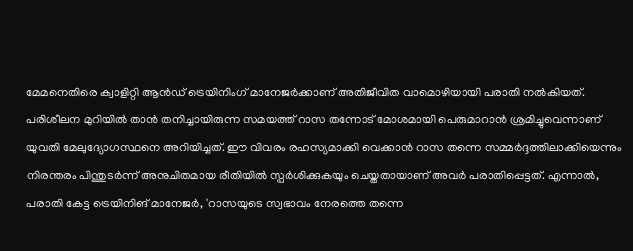മേമനെതിരെ ക്വാളിറ്റി ആൻഡ് ട്രെയിനിംഗ് മാനേജർക്കാണ് അതിജീവിത വാമൊഴിയായി പരാതി നൽകിയത്. പരിശീലന മുറിയിൽ താൻ തനിച്ചായിരുന്ന സമയത്ത് റാസ തന്നോട് മോശമായി പെരുമാറാൻ ശ്രമിച്ചുവെന്നാണ് യുവതി മേലുദ്യോഗസ്ഥനെ അറിയിച്ചത്. ഈ വിവരം രഹസ്യമാക്കി വെക്കാൻ റാസ തന്നെ സമ്മർദ്ദത്തിലാക്കിയെന്നും നിരന്തരം പിന്തുടർന്ന് അനുചിതമായ രീതിയിൽ സ്പർശിക്കുകയും ചെയ്തതായാണ് അവർ പരാതിപ്പെട്ടത്. എന്നാൽ, പരാതി കേട്ട ട്രെയിനിങ് മാനേജർ, 'റാസയുടെ സ്വഭാവം നേരത്തെ തന്നെ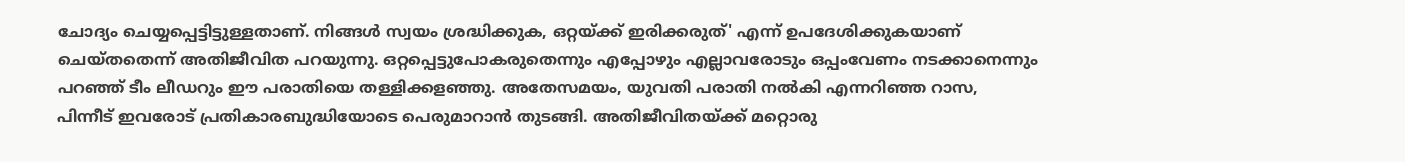ചോദ്യം ചെയ്യപ്പെട്ടിട്ടുള്ളതാണ്. നിങ്ങൾ സ്വയം ശ്രദ്ധിക്കുക, ഒറ്റയ്ക്ക് ഇരിക്കരുത്' എന്ന് ഉപദേശിക്കുകയാണ് ചെയ്തതെന്ന് അതിജീവിത പറയുന്നു. ഒറ്റപ്പെട്ടുപോകരുതെന്നും എപ്പോഴും എല്ലാവരോടും ഒപ്പംവേണം നടക്കാനെന്നും പറഞ്ഞ് ടീം ലീഡറും ഈ പരാതിയെ തള്ളിക്കളഞ്ഞു. അതേസമയം, യുവതി പരാതി നൽകി എന്നറിഞ്ഞ റാസ, പിന്നീട് ഇവരോട് പ്രതികാരബുദ്ധിയോടെ പെരുമാറാൻ തുടങ്ങി. അതിജീവിതയ്ക്ക് മറ്റൊരു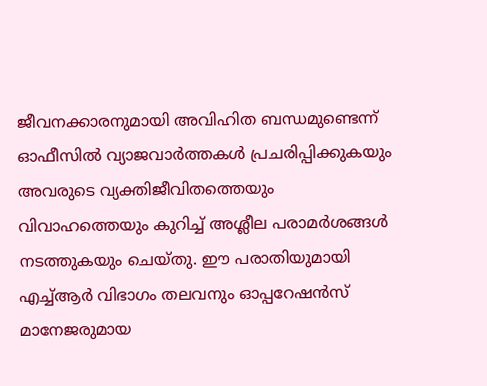ജീവനക്കാരനുമായി അവിഹിത ബന്ധമുണ്ടെന്ന് ഓഫീസിൽ വ്യാജവാർത്തകൾ പ്രചരിപ്പിക്കുകയും അവരുടെ വ്യക്തിജീവിതത്തെയും വിവാഹത്തെയും കുറിച്ച് അശ്ലീല പരാമർശങ്ങൾ നടത്തുകയും ചെയ്തു. ഈ പരാതിയുമായി എച്ച്ആർ വിഭാഗം തലവനും ഓപ്പറേഷൻസ് മാനേജരുമായ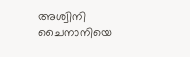അശ്വിനി ചൈനാനിയെ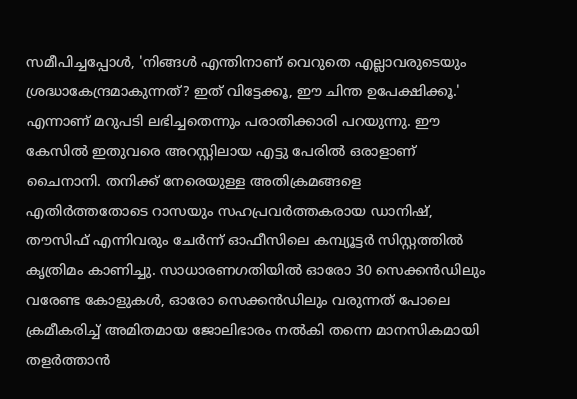സമീപിച്ചപ്പോൾ, 'നിങ്ങൾ എന്തിനാണ് വെറുതെ എല്ലാവരുടെയും ശ്രദ്ധാകേന്ദ്രമാകുന്നത്? ഇത് വിട്ടേക്കൂ, ഈ ചിന്ത ഉപേക്ഷിക്കൂ.' എന്നാണ് മറുപടി ലഭിച്ചതെന്നും പരാതിക്കാരി പറയുന്നു. ഈ കേസിൽ ഇതുവരെ അറസ്റ്റിലായ എട്ടു പേരിൽ ഒരാളാണ് ചൈനാനി. തനിക്ക് നേരെയുള്ള അതിക്രമങ്ങളെ എതിർത്തതോടെ റാസയും സഹപ്രവർത്തകരായ ഡാനിഷ്, തൗസിഫ് എന്നിവരും ചേർന്ന് ഓഫീസിലെ കമ്പ്യൂട്ടർ സിസ്റ്റത്തിൽ കൃത്രിമം കാണിച്ചു. സാധാരണഗതിയിൽ ഓരോ 30 സെക്കൻഡിലും വരേണ്ട കോളുകൾ, ഓരോ സെക്കൻഡിലും വരുന്നത് പോലെ ക്രമീകരിച്ച് അമിതമായ ജോലിഭാരം നൽകി തന്നെ മാനസികമായി തളർത്താൻ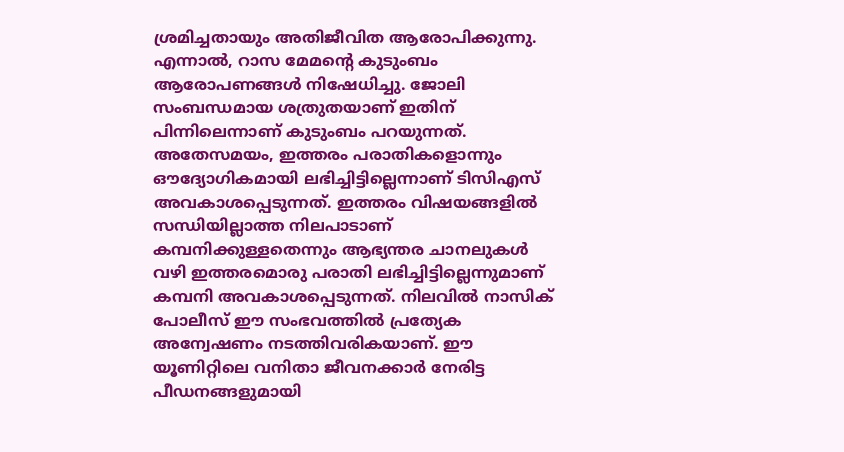ശ്രമിച്ചതായും അതിജീവിത ആരോപിക്കുന്നു. എന്നാൽ, റാസ മേമന്റെ കുടുംബം ആരോപണങ്ങൾ നിഷേധിച്ചു. ജോലി സംബന്ധമായ ശത്രുതയാണ് ഇതിന് പിന്നിലെന്നാണ് കുടുംബം പറയുന്നത്. അതേസമയം, ഇത്തരം പരാതികളൊന്നും ഔദ്യോഗികമായി ലഭിച്ചിട്ടില്ലെന്നാണ് ടിസിഎസ് അവകാശപ്പെടുന്നത്. ഇത്തരം വിഷയങ്ങളിൽ സന്ധിയില്ലാത്ത നിലപാടാണ് കമ്പനിക്കുള്ളതെന്നും ആഭ്യന്തര ചാനലുകൾ വഴി ഇത്തരമൊരു പരാതി ലഭിച്ചിട്ടില്ലെന്നുമാണ് കമ്പനി അവകാശപ്പെടുന്നത്. നിലവിൽ നാസിക് പോലീസ് ഈ സംഭവത്തിൽ പ്രത്യേക അന്വേഷണം നടത്തിവരികയാണ്. ഈ യൂണിറ്റിലെ വനിതാ ജീവനക്കാർ നേരിട്ട പീഡനങ്ങളുമായി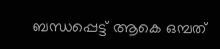ബന്ധപ്പെട്ട് ആകെ ഒമ്പത്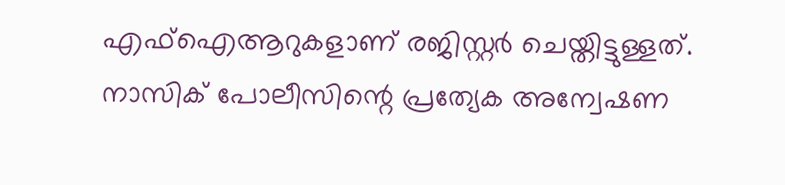എഫ്‌ഐആറുകളാണ് രജിസ്റ്റർ ചെയ്തിട്ടുള്ളത്. നാസിക് പോലീസിന്റെ പ്രത്യേക അന്വേഷണ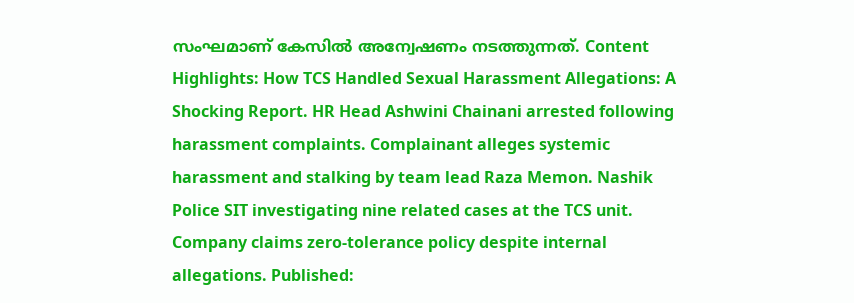സംഘമാണ് കേസിൽ അന്വേഷണം നടത്തുന്നത്. Content Highlights: How TCS Handled Sexual Harassment Allegations: A Shocking Report. HR Head Ashwini Chainani arrested following harassment complaints. Complainant alleges systemic harassment and stalking by team lead Raza Memon. Nashik Police SIT investigating nine related cases at the TCS unit. Company claims zero-tolerance policy despite internal allegations. Published: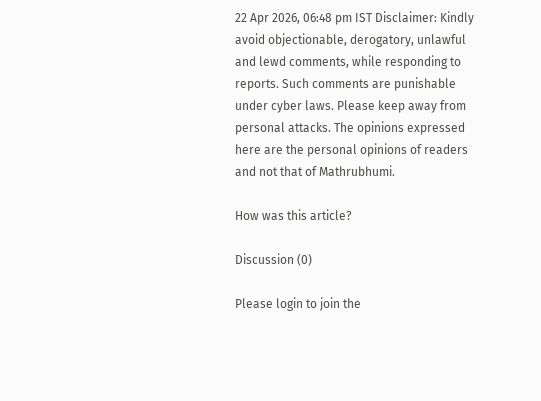22 Apr 2026, 06:48 pm IST Disclaimer: Kindly avoid objectionable, derogatory, unlawful and lewd comments, while responding to reports. Such comments are punishable under cyber laws. Please keep away from personal attacks. The opinions expressed here are the personal opinions of readers and not that of Mathrubhumi.

How was this article?

Discussion (0)

Please login to join the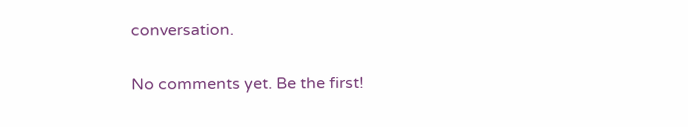conversation.

No comments yet. Be the first!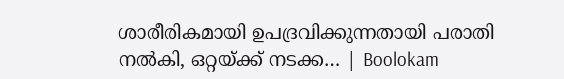ശാരീരികമായി ഉപദ്രവിക്കുന്നതായി പരാതി നൽകി, ഒറ്റയ്ക്ക് നടക്ക… | Boolokam